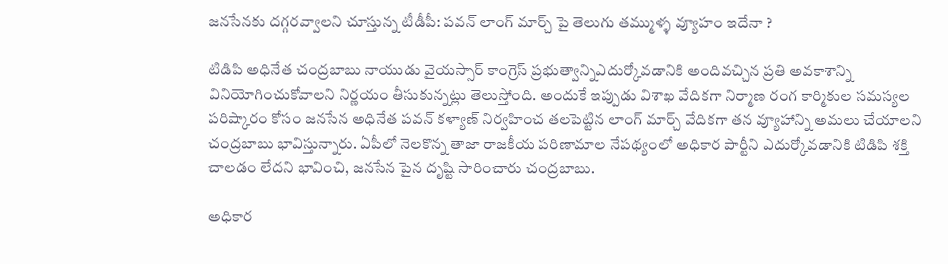జనసేనకు దగ్గరవ్వాలని చూస్తున్న టీడీపీ: పవన్ లాంగ్ మార్చ్ పై తెలుగు తమ్ముళ్ళ వ్యూహం ఇదేనా ?

టిడిపి అధినేత చంద్రబాబు నాయుడు వైయస్సార్ కాంగ్రెస్ ప్రభుత్వాన్నిఎదుర్కోవడానికి అందివచ్చిన ప్రతి అవకాశాన్ని వినియోగించుకోవాలని నిర్ణయం తీసుకున్నట్లు తెలుస్తోంది. అందుకే ఇప్పుడు విశాఖ వేదికగా నిర్మాణ రంగ కార్మికుల సమస్యల పరిష్కారం కోసం జనసేన అధినేత పవన్ కళ్యాణ్ నిర్వహించ తలపెట్టిన లాంగ్ మార్చ్ వేదికగా తన వ్యూహాన్ని అమలు చేయాలని చంద్రబాబు భావిస్తున్నారు. ఏపీలో నెలకొన్న తాజా రాజకీయ పరిణామాల నేపథ్యంలో అధికార పార్టీని ఎదుర్కోవడానికి టిడిపి శక్తి చాలడం లేదని భావించి, జనసేన పైన దృష్టి సారించారు చంద్రబాబు.

అధికార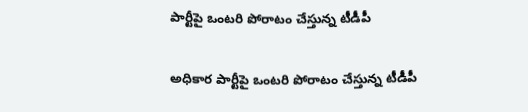పార్టీపై ఒంటరి పోరాటం చేస్తున్న టీడీపీ

అధికార పార్టీపై ఒంటరి పోరాటం చేస్తున్న టీడీపీ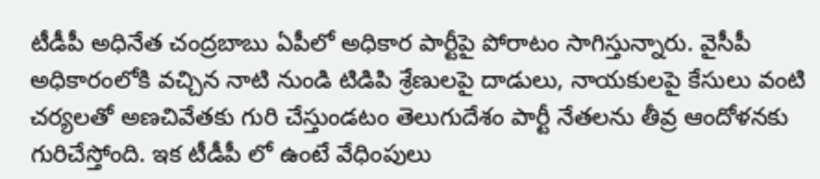టీడీపీ అధినేత చంద్రబాబు ఏపీలో అధికార పార్టీపై పోరాటం సాగిస్తున్నారు. వైసీపీ అధికారంలోకి వచ్చిన నాటి నుండి టిడిపి శ్రేణులపై దాడులు, నాయకులపై కేసులు వంటి చర్యలతో అణచివేతకు గురి చేస్తుండటం తెలుగుదేశం పార్టీ నేతలను తీవ్ర ఆందోళనకు గురిచేస్తోంది. ఇక టీడీపీ లో ఉంటే వేధింపులు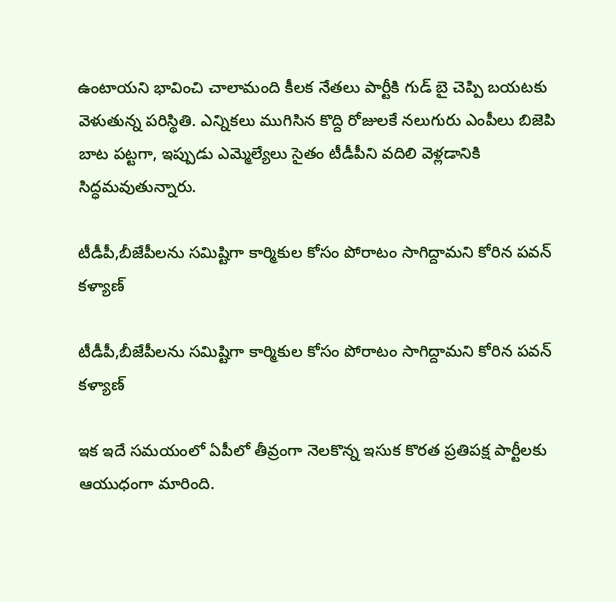ఉంటాయని భావించి చాలామంది కీలక నేతలు పార్టీకి గుడ్ బై చెప్పి బయటకు వెళుతున్న పరిస్థితి. ఎన్నికలు ముగిసిన కొద్ది రోజులకే నలుగురు ఎంపీలు బిజెపి బాట పట్టగా, ఇప్పుడు ఎమ్మెల్యేలు సైతం టీడీపీని వదిలి వెళ్లడానికి సిద్ధమవుతున్నారు.

టీడీపీ,బీజేపీలను సమిష్టిగా కార్మికుల కోసం పోరాటం సాగిద్దామని కోరిన పవన్ కళ్యాణ్

టీడీపీ,బీజేపీలను సమిష్టిగా కార్మికుల కోసం పోరాటం సాగిద్దామని కోరిన పవన్ కళ్యాణ్

ఇక ఇదే సమయంలో ఏపీలో తీవ్రంగా నెలకొన్న ఇసుక కొరత ప్రతిపక్ష పార్టీలకు ఆయుధంగా మారింది.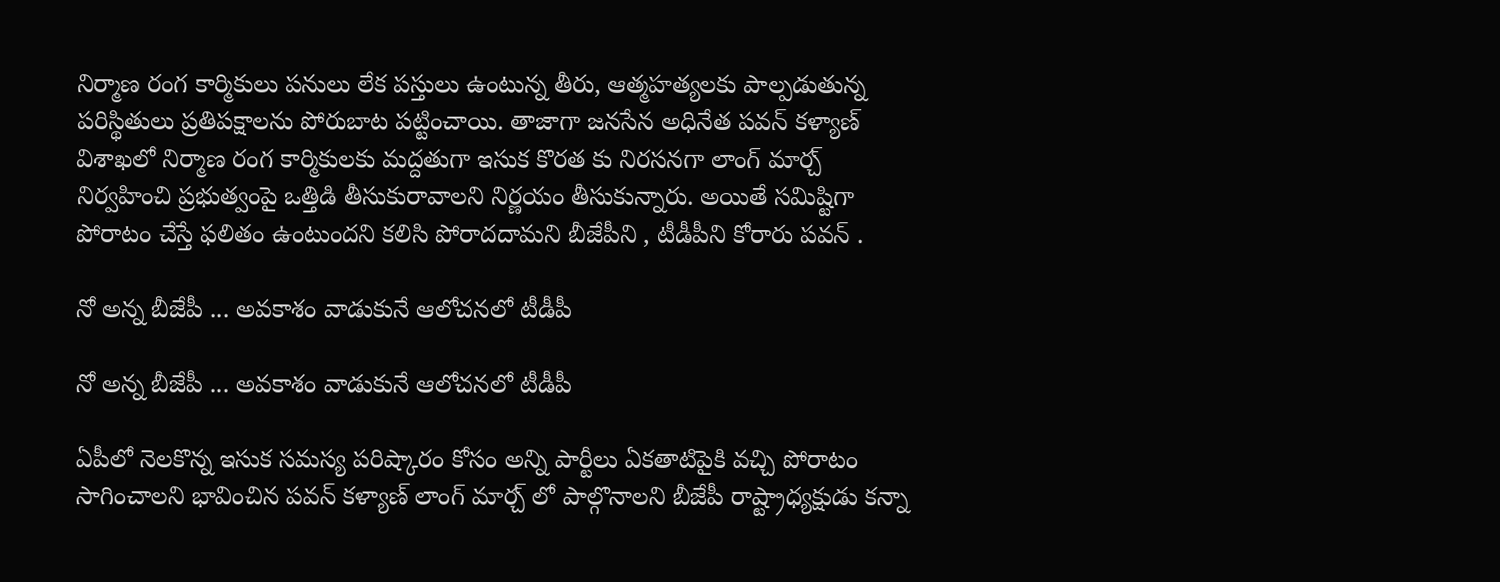నిర్మాణ రంగ కార్మికులు పనులు లేక పస్తులు ఉంటున్న తీరు, ఆత్మహత్యలకు పాల్పడుతున్న పరిస్థితులు ప్రతిపక్షాలను పోరుబాట పట్టించాయి. తాజాగా జనసేన అధినేత పవన్ కళ్యాణ్ విశాఖలో నిర్మాణ రంగ కార్మికులకు మద్దతుగా ఇసుక కొరత కు నిరసనగా లాంగ్ మార్చ్ నిర్వహించి ప్రభుత్వంపై ఒత్తిడి తీసుకురావాలని నిర్ణయం తీసుకున్నారు. అయితే సమిష్టిగా పోరాటం చేస్తే ఫలితం ఉంటుందని కలిసి పోరాదదామని బీజేపీని , టీడీపీని కోరారు పవన్ .

నో అన్న బీజేపీ ... అవకాశం వాడుకునే ఆలోచనలో టీడీపీ

నో అన్న బీజేపీ ... అవకాశం వాడుకునే ఆలోచనలో టీడీపీ

ఏపీలో నెలకొన్న ఇసుక సమస్య పరిష్కారం కోసం అన్ని పార్టీలు ఏకతాటిపైకి వచ్చి పోరాటం సాగించాలని భావించిన పవన్ కళ్యాణ్ లాంగ్ మార్చ్ లో పాల్గొనాలని బీజేపీ రాష్ట్రాధ్యక్షుడు కన్నా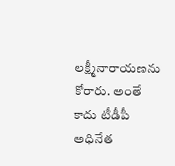లక్ష్మీనారాయణను కోరారు. అంతే కాదు టీడీపీ అధినేత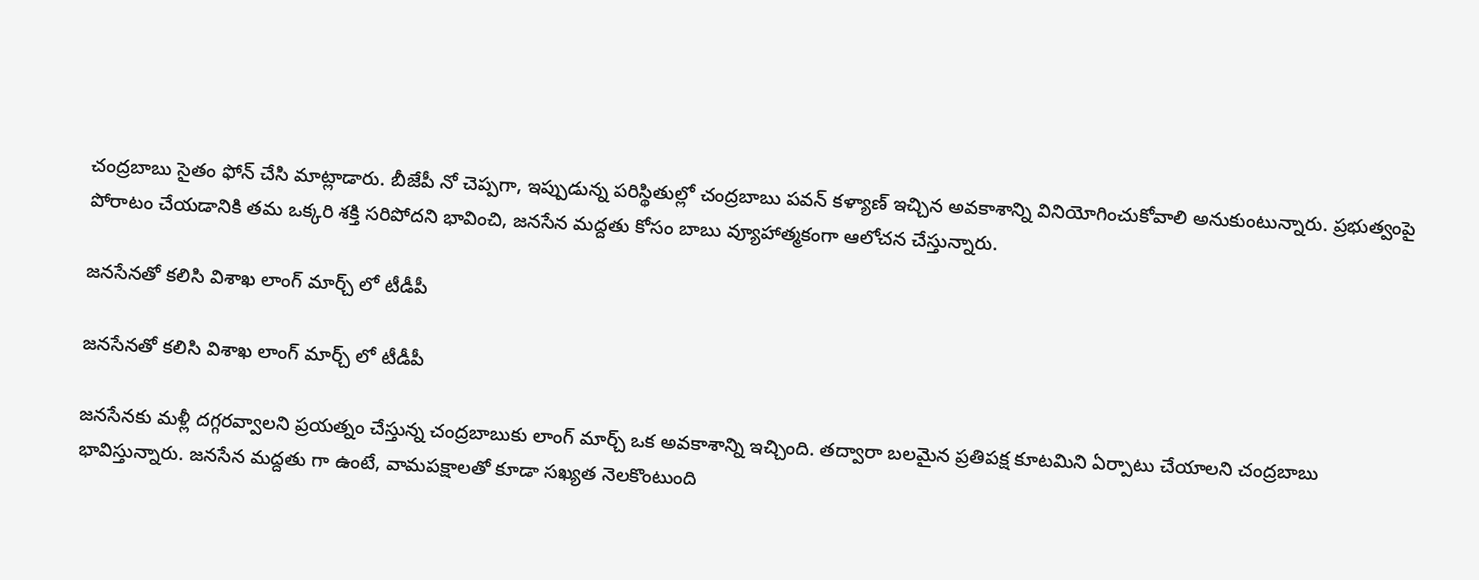చంద్రబాబు సైతం ఫోన్ చేసి మాట్లాడారు. బీజేపీ నో చెప్పగా, ఇప్పుడున్న పరిస్థితుల్లో చంద్రబాబు పవన్ కళ్యాణ్ ఇచ్చిన అవకాశాన్ని వినియోగించుకోవాలి అనుకుంటున్నారు. ప్రభుత్వంపై పోరాటం చేయడానికి తమ ఒక్కరి శక్తి సరిపోదని భావించి, జనసేన మద్దతు కోసం బాబు వ్యూహాత్మకంగా ఆలోచన చేస్తున్నారు.

జనసేనతో కలిసి విశాఖ లాంగ్ మార్చ్ లో టీడీపీ

జనసేనతో కలిసి విశాఖ లాంగ్ మార్చ్ లో టీడీపీ

జనసేనకు మళ్లీ దగ్గరవ్వాలని ప్రయత్నం చేస్తున్న చంద్రబాబుకు లాంగ్ మార్చ్ ఒక అవకాశాన్ని ఇచ్చింది. తద్వారా బలమైన ప్రతిపక్ష కూటమిని ఏర్పాటు చేయాలని చంద్రబాబు భావిస్తున్నారు. జనసేన మద్దతు గా ఉంటే, వామపక్షాలతో కూడా సఖ్యత నెలకొంటుంది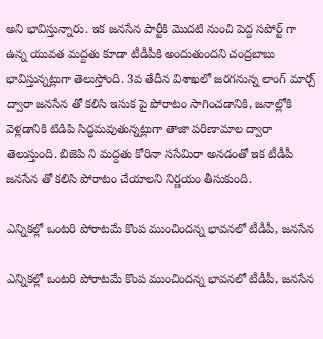అని భావిస్తున్నారు. ఇక జనసేన పార్టీకి మొదటి నుంచి పెద్ద సపోర్ట్ గా ఉన్న యువత మద్దతు కూడా టీడీపీకి అందుతుందని చంద్రబాబు భావిస్తున్నట్లుగా తెలుస్తోంది. 3వ తేదీన విశాఖలో జరగనున్న లాంగ్ మార్చ్ ద్వారా జనసేన తో కలిసి ఇసుక పై పోరాటం సాగించడానికి, జనాల్లోకి వెళ్లడానికి టిడిపి సిద్ధమవుతున్నట్లుగా తాజా పరిణామాల ద్వారా తెలుస్తుంది. బిజెపి ని మద్దతు కోరినా ససేమిరా అనడంతో ఇక టీడీపీ జనసేన తో కలిసి పోరాటం చేయాలని నిర్ణయం తీసుకుంది.

ఎన్నికల్లో ఒంటరి పోరాటమే కొంప ముంచిందన్న భావనలో టీడీపీ, జనసేన

ఎన్నికల్లో ఒంటరి పోరాటమే కొంప ముంచిందన్న భావనలో టీడీపీ, జనసేన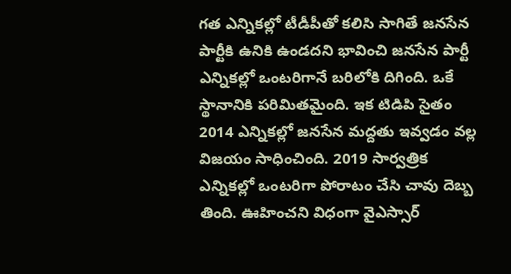గత ఎన్నికల్లో టీడీపీతో కలిసి సాగితే జనసేన పార్టీకి ఉనికి ఉండదని భావించి జనసేన పార్టీ ఎన్నికల్లో ఒంటరిగానే బరిలోకి దిగింది. ఒకే స్థానానికి పరిమితమైంది. ఇక టిడిపి సైతం 2014 ఎన్నికల్లో జనసేన మద్దతు ఇవ్వడం వల్ల విజయం సాధించింది. 2019 సార్వత్రిక ఎన్నికల్లో ఒంటరిగా పోరాటం చేసి చావు దెబ్బ తింది. ఊహించని విధంగా వైఎస్సార్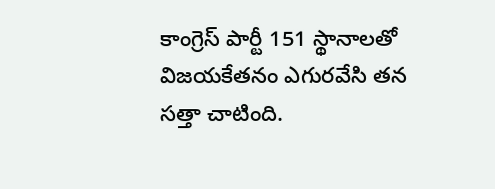కాంగ్రెస్ పార్టీ 151 స్థానాలతో విజయకేతనం ఎగురవేసి తన సత్తా చాటింది.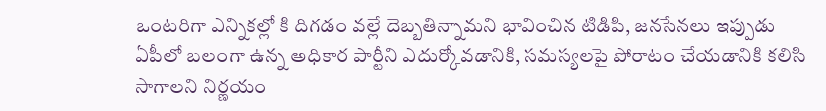ఒంటరిగా ఎన్నికల్లో కి దిగడం వల్లే దెబ్బతిన్నామని భావించిన టిడిపి, జనసేనలు ఇప్పుడు ఏపీలో బలంగా ఉన్న అధికార పార్టీని ఎదుర్కోవడానికి, సమస్యలపై పోరాటం చేయడానికి కలిసి సాగాలని నిర్ణయం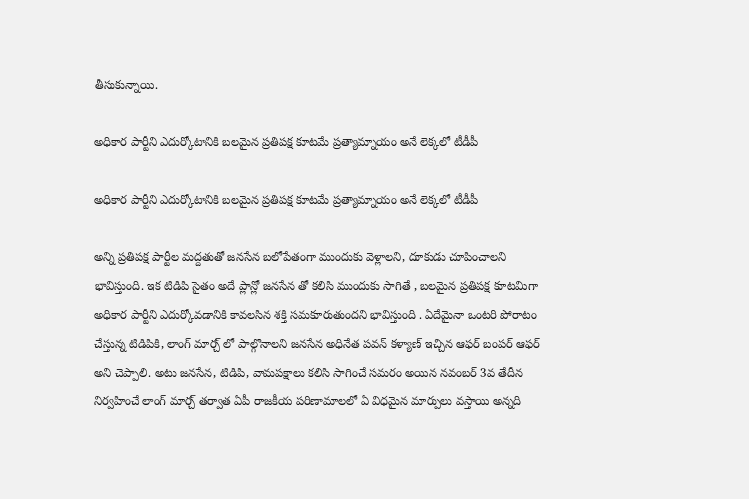తీసుకున్నాయి.

అధికార పార్టీని ఎదుర్కోటానికి బలమైన ప్రతిపక్ష కూటమే ప్రత్యామ్నాయం అనే లెక్కలో టీడీపీ

అధికార పార్టీని ఎదుర్కోటానికి బలమైన ప్రతిపక్ష కూటమే ప్రత్యామ్నాయం అనే లెక్కలో టీడీపీ

అన్ని ప్రతిపక్ష పార్టీల మద్దతుతో జనసేన బలోపేతంగా ముందుకు వెళ్లాలని, దూకుడు చూపించాలని భావిస్తుంది. ఇక టిడిపి సైతం అదే ప్లాన్లో జనసేన తో కలిసి ముందుకు సాగితే , బలమైన ప్రతిపక్ష కూటమిగా అధికార పార్టీని ఎదుర్కోవడానికి కావలసిన శక్తి సమకూరుతుందని భావిస్తుంది . ఏదేమైనా ఒంటరి పోరాటం చేస్తున్న టిడిపికి, లాంగ్ మార్చ్ లో పాల్గొనాలని జనసేన అధినేత పవన్ కళ్యాణ్ ఇచ్చిన ఆఫర్ బంపర్ ఆఫర్ అని చెప్పాలి. అటు జనసేన, టిడిపి, వామపక్షాలు కలిసి సాగించే సమరం అయిన నవంబర్ 3వ తేదీన నిర్వహించే లాంగ్ మార్చ్ తర్వాత ఏపీ రాజకీయ పరిణామాలలో ఏ విధమైన మార్పులు వస్తాయి అన్నది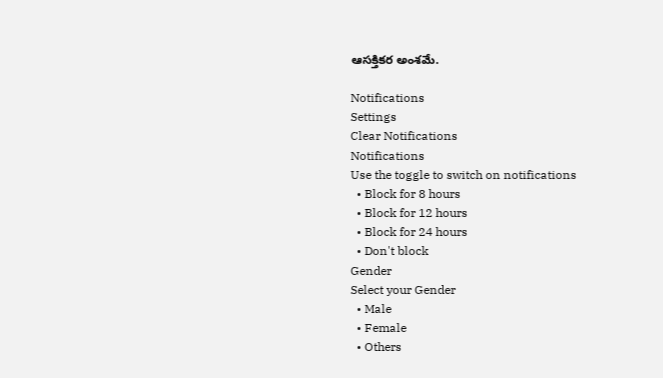ఆసక్తికర అంశమే.

Notifications
Settings
Clear Notifications
Notifications
Use the toggle to switch on notifications
  • Block for 8 hours
  • Block for 12 hours
  • Block for 24 hours
  • Don't block
Gender
Select your Gender
  • Male
  • Female
  • Others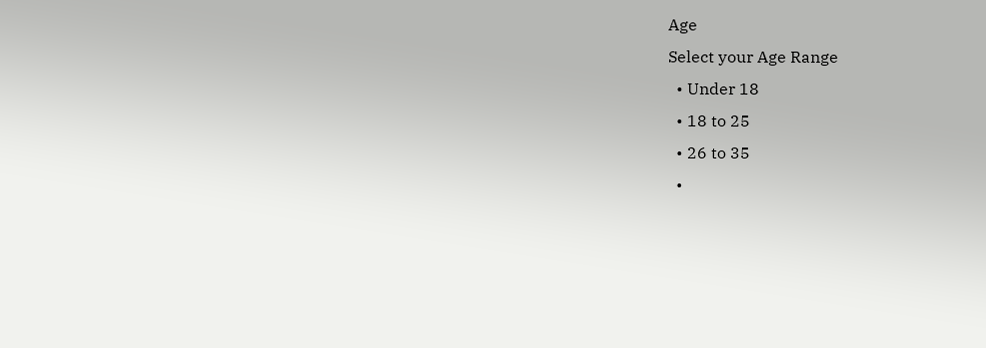Age
Select your Age Range
  • Under 18
  • 18 to 25
  • 26 to 35
  •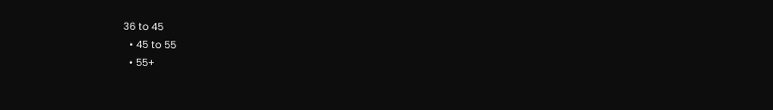36 to 45
  • 45 to 55
  • 55+